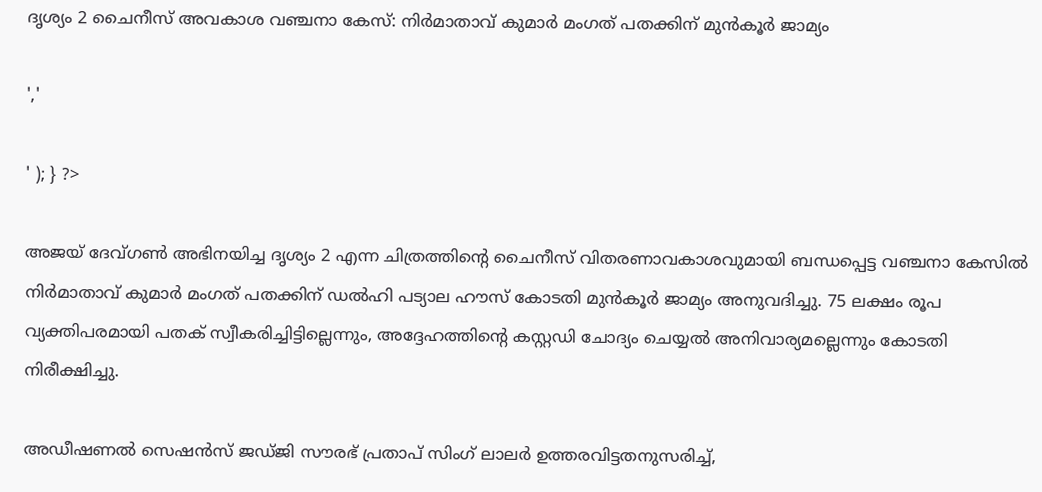ദൃശ്യം 2 ചൈനീസ് അവകാശ വഞ്ചനാ കേസ്: നിർമാതാവ് കുമാർ മംഗത് പതക്കിന് മുൻകൂർ ജാമ്യം

','

' ); } ?>

അജയ് ദേവ്ഗൺ അഭിനയിച്ച ദൃശ്യം 2 എന്ന ചിത്രത്തിന്റെ ചൈനീസ് വിതരണാവകാശവുമായി ബന്ധപ്പെട്ട വഞ്ചനാ കേസിൽ നിർമാതാവ് കുമാർ മംഗത് പതക്കിന് ഡൽഹി പട്യാല ഹൗസ് കോടതി മുൻകൂർ ജാമ്യം അനുവദിച്ചു. 75 ലക്ഷം രൂപ വ്യക്തിപരമായി പതക് സ്വീകരിച്ചിട്ടില്ലെന്നും, അദ്ദേഹത്തിന്റെ കസ്റ്റഡി ചോദ്യം ചെയ്യൽ അനിവാര്യമല്ലെന്നും കോടതി നിരീക്ഷിച്ചു.

അഡീഷണൽ സെഷൻസ് ജഡ്ജി സൗരഭ് പ്രതാപ് സിംഗ് ലാലർ ഉത്തരവിട്ടതനുസരിച്ച്,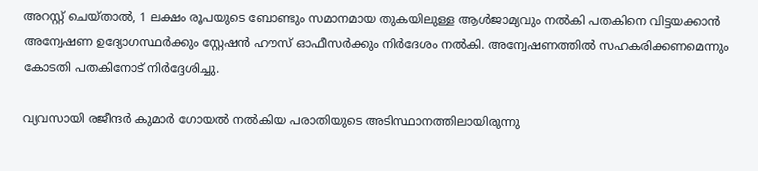അറസ്റ്റ് ചെയ്താൽ, 1 ലക്ഷം രൂപയുടെ ബോണ്ടും സമാനമായ തുകയിലുള്ള ആൾജാമ്യവും നൽകി പതകിനെ വിട്ടയക്കാൻ അന്വേഷണ ഉദ്യോഗസ്ഥർക്കും സ്റ്റേഷൻ ഹൗസ് ഓഫീസർക്കും നിർദേശം നൽകി. അന്വേഷണത്തിൽ സഹകരിക്കണമെന്നും കോടതി പതകിനോട് നിർദ്ദേശിച്ചു.

വ്യവസായി രജീന്ദർ കുമാർ ഗോയൽ നൽകിയ പരാതിയുടെ അടിസ്ഥാനത്തിലായിരുന്നു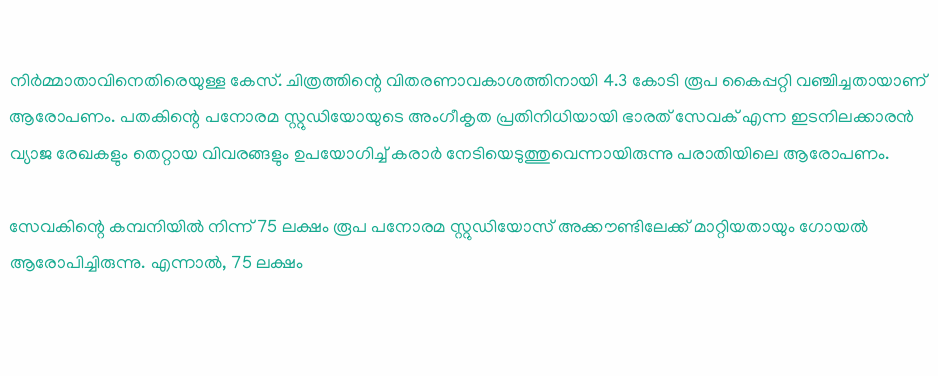നിർമ്മാതാവിനെതിരെയുള്ള കേസ്. ചിത്രത്തിന്റെ വിതരണാവകാശത്തിനായി 4.3 കോടി രൂപ കൈപ്പറ്റി വഞ്ചിച്ചതായാണ് ആരോപണം. പതകിന്റെ പനോരമ സ്റ്റുഡിയോയുടെ അംഗീകൃത പ്രതിനിധിയായി ഭാരത് സേവക് എന്ന ഇടനിലക്കാരൻ വ്യാജ രേഖകളും തെറ്റായ വിവരങ്ങളും ഉപയോഗിച്ച് കരാർ നേടിയെടുത്തുവെന്നായിരുന്നു പരാതിയിലെ ആരോപണം.

സേവകിന്റെ കമ്പനിയിൽ നിന്ന് 75 ലക്ഷം രൂപ പനോരമ സ്റ്റുഡിയോസ് അക്കൗണ്ടിലേക്ക് മാറ്റിയതായും ഗോയൽ ആരോപിച്ചിരുന്നു. എന്നാൽ, 75 ലക്ഷം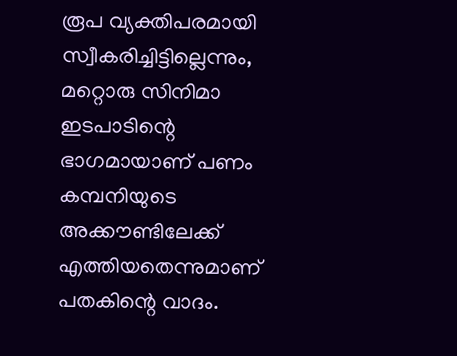രൂപ വ്യക്തിപരമായി സ്വീകരിച്ചിട്ടില്ലെന്നും, മറ്റൊരു സിനിമാ ഇടപാടിന്റെ ഭാഗമായാണ് പണം കമ്പനിയുടെ അക്കൗണ്ടിലേക്ക് എത്തിയതെന്നുമാണ് പതകിന്റെ വാദം.